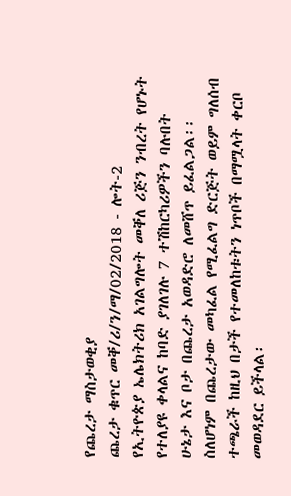የጨረታ ማስታወቂያ
ጨረታ ቁጥር መቐ/ሪ/ን/ማ/02/2018 - ሎት-2
የኢትዮጵያ ኤሌክትሪክ አገልግሎት መቐለ ሪጅን ንብረት የሆኑት የተለያዩ ቀላልና ከባድ ያገለገሉ 7 ተሽከርካሪዎችን ባሉበት ሁኔታ እና ቦታ በጨረታ አወዳድሮ ለመሸጥ ይፈልጋል፡፡
ስለሆነም በጨረታው መካፈል የሚፈልግ ድርጅት ወይም ግለሰብ ተጫራች ከዚህ በታች የተመለከቱትን ነጥቦች በማሟላት ቀርቦ መወዳደር ይችላል፡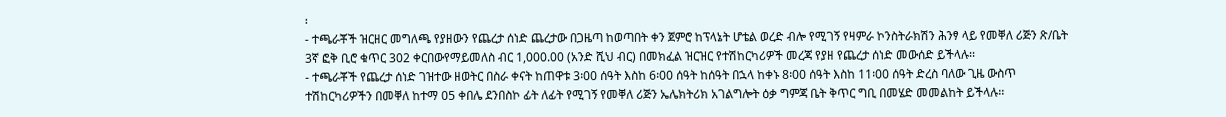፡
- ተጫራቾች ዝርዘር መግለጫ የያዘውን የጨረታ ሰነድ ጨረታው በጋዜጣ ከወጣበት ቀን ጀምሮ ከፕላኔት ሆቴል ወረድ ብሎ የሚገኝ የዛምራ ኮንስትራክሽን ሕንፃ ላይ የመቐለ ሪጅን ጽ/ቤት 3ኛ ፎቅ ቢሮ ቁጥር 302 ቀርበውየማይመለስ ብር 1,000.00 (አንድ ሺህ ብር) በመክፈል ዝርዝር የተሽከርካሪዎች መረጃ የያዘ የጨረታ ሰነድ መውሰድ ይችላሉ፡፡
- ተጫራቾች የጨረታ ሰነድ ገዝተው ዘወትር በስራ ቀናት ከጠዋቱ 3፡00 ሰዓት እስከ 6፡00 ሰዓት ከሰዓት በኋላ ከቀኑ 8፡00 ሰዓት እስከ 11፡00 ሰዓት ድረስ ባለው ጊዜ ውስጥ ተሽከርካሪዎችን በመቐለ ከተማ 05 ቀበሌ ደንበስኮ ፊት ለፊት የሚገኝ የመቐለ ሪጅን ኤሌክትሪክ አገልግሎት ዕቃ ግምጃ ቤት ቅጥር ግቢ በመሄድ መመልከት ይችላሉ፡፡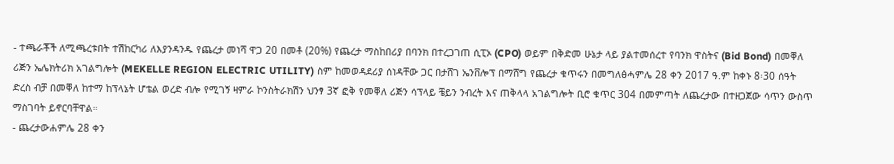- ተጫራቾች ለሚጫረቱበት ተሽከርካሪ ለእያንዳንዱ የጨረታ መነሻ ዋጋ 20 በመቶ (20%) የጨረታ ማስከበሪያ በባንክ በተረጋገጠ ሲፒኦ (CPO) ወይም በቅድመ ሁኔታ ላይ ያልተመሰረተ የባንክ ዋስትና (Bid Bond) በመቐለ ሪጅን ኤሌክትሪክ አገልግሎት (MEKELLE REGION ELECTRIC UTILITY) ስም ከመወዳደሪያ ሰነዳቸው ጋር በታሸገ ኤንቨሎፕ በማሸግ የጨረታ ቁጥሩን በመግለፅሓምሌ 28 ቀን 2017 ዓ.ም ከቀኑ 8፡30 ሰዓት ድረስ ብቻ በመቐለ ከተማ ከፕላኔት ሆቴል ወረድ ብሎ የሚገኝ ዛምራ ኮንስትራክሽን ህንፃ 3ኛ ፎቅ የመቐለ ሪጅን ሳፕላይ ቼይን ንብረት እና ጠቅላላ አገልግሎት ቢሮ ቁጥር 304 በመምጣት ለጨረታው በተዘጋጀው ሳጥን ውስጥ ማስገባት ይኖርባቸዋል።
- ጨረታውሐምሌ 28 ቀን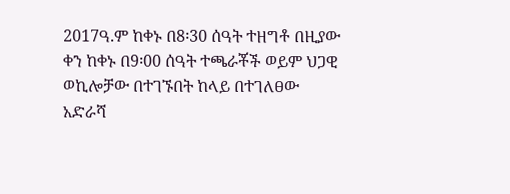2017ዓ.ም ከቀኑ በ8፡30 ሰዓት ተዘግቶ በዚያው ቀን ከቀኑ በ9፡00 ሰዓት ተጫራቾች ወይም ህጋዊ ወኪሎቻው በተገኙበት ከላይ በተገለፀው አድራሻ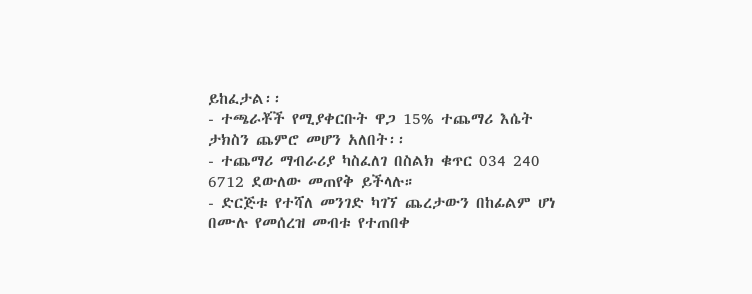ይከፈታል፡፡
- ተጫራቾች የሚያቀርቡት ዋጋ 15% ተጨማሪ እሴት ታክስን ጨምሮ መሆን አለበት፡፡
- ተጨማሪ ማብራሪያ ካስፈለገ በስልክ ቁጥር 034 240 6712 ደውለው መጠየቅ ይችላሉ።
- ድርጅቱ የተሻለ መንገድ ካገኘ ጨረታውን በከፊልም ሆነ በሙሉ የመሰረዝ መብቱ የተጠበቀ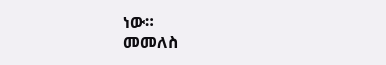ነው።
መመለስ